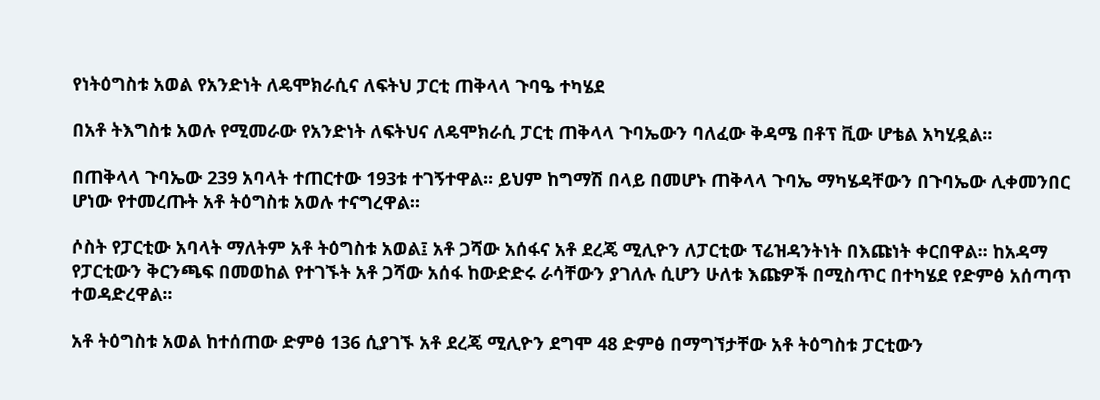የነትዕግስቱ አወል የአንድነት ለዴሞክራሲና ለፍትህ ፓርቲ ጠቅላላ ጉባዔ ተካሄደ

በአቶ ትእግስቱ አወሉ የሚመራው የአንድነት ለፍትህና ለዴሞክራሲ ፓርቲ ጠቅላላ ጉባኤውን ባለፈው ቅዳሜ በቶፕ ቪው ሆቴል አካሂዷል።

በጠቅላላ ጉባኤው 239 አባላት ተጠርተው 193ቱ ተገኝተዋል። ይህም ከግማሽ በላይ በመሆኑ ጠቅላላ ጉባኤ ማካሄዳቸውን በጉባኤው ሊቀመንበር ሆነው የተመረጡት አቶ ትዕግስቱ አወሉ ተናግረዋል።

ሶስት የፓርቲው አባላት ማለትም አቶ ትዕግስቱ አወል፤ አቶ ጋሻው አሰፋና አቶ ደረጄ ሚሊዮን ለፓርቲው ፕሬዝዳንትነት በእጩነት ቀርበዋል፡፡ ከአዳማ የፓርቲውን ቅርንጫፍ በመወከል የተገኙት አቶ ጋሻው አሰፋ ከውድድሩ ራሳቸውን ያገለሉ ሲሆን ሁለቱ እጩዎች በሚስጥር በተካሄደ የድምፅ አሰጣጥ ተወዳድረዋል፡፡

አቶ ትዕግስቱ አወል ከተሰጠው ድምፅ 136 ሲያገኙ አቶ ደረጄ ሚሊዮን ደግሞ 48 ድምፅ በማግኘታቸው አቶ ትዕግስቱ ፓርቲውን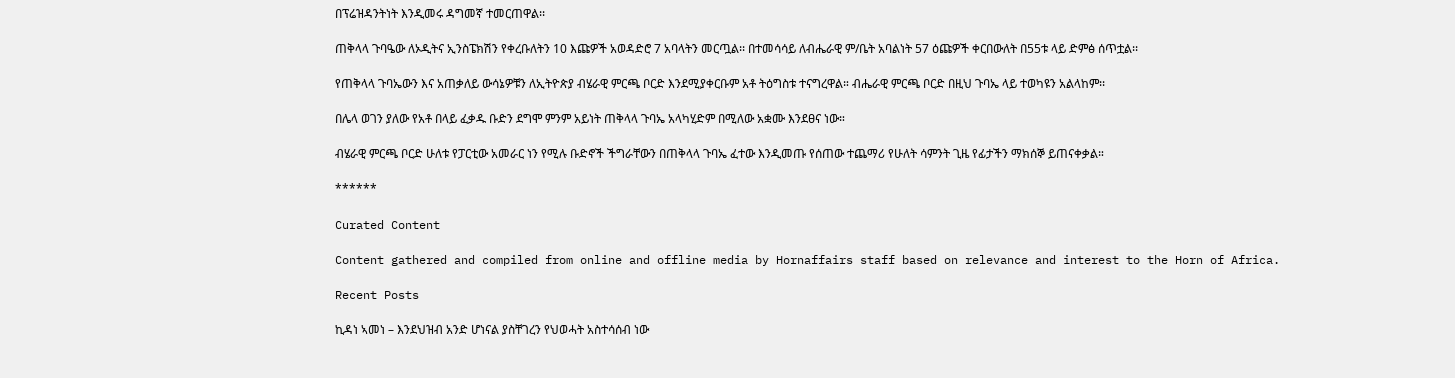በፕሬዝዳንትነት እንዲመሩ ዳግመኛ ተመርጠዋል፡፡

ጠቅላላ ጉባዔው ለኦዲትና ኢንስፔክሽን የቀረቡለትን 10 እጩዎች አወዳድሮ 7 አባላትን መርጧል፡፡ በተመሳሳይ ለብሔራዊ ም/ቤት አባልነት 57 ዕጩዎች ቀርበውለት በ55ቱ ላይ ድምፅ ሰጥቷል፡፡

የጠቅላላ ጉባኤውን እና አጠቃለይ ውሳኔዎቹን ለኢትዮጵያ ብሄራዊ ምርጫ ቦርድ እንደሚያቀርቡም አቶ ትዕግስቱ ተናግረዋል። ብሔራዊ ምርጫ ቦርድ በዚህ ጉባኤ ላይ ተወካዩን አልላከም፡፡

በሌላ ወገን ያለው የአቶ በላይ ፈቃዱ ቡድን ደግሞ ምንም አይነት ጠቅላላ ጉባኤ አላካሂድም በሚለው አቋሙ እንደፀና ነው።

ብሄራዊ ምርጫ ቦርድ ሁለቱ የፓርቲው አመራር ነን የሚሉ ቡድኖች ችግራቸውን በጠቅላላ ጉባኤ ፈተው እንዲመጡ የሰጠው ተጨማሪ የሁለት ሳምንት ጊዜ የፊታችን ማክሰኞ ይጠናቀቃል።

******

Curated Content

Content gathered and compiled from online and offline media by Hornaffairs staff based on relevance and interest to the Horn of Africa.

Recent Posts

ኪዳነ ኣመነ – እንደህዝብ አንድ ሆነናል ያስቸገረን የህወሓት አስተሳሰብ ነው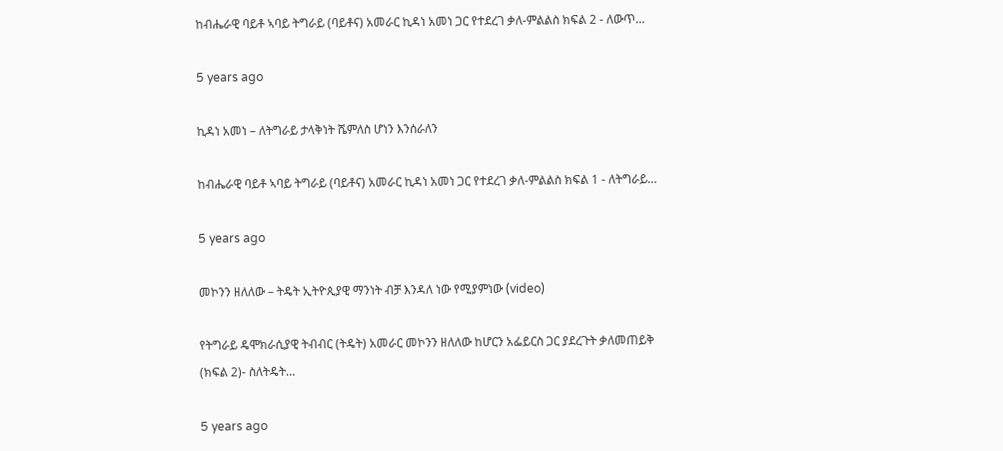ከብሔራዊ ባይቶ ኣባይ ትግራይ (ባይቶና) አመራር ኪዳነ አመነ ጋር የተደረገ ቃለ-ምልልስ ክፍል 2 - ለውጥ…

5 years ago

ኪዳነ አመነ – ለትግራይ ታላቅነት ሼምለስ ሆነን እንሰራለን

ከብሔራዊ ባይቶ ኣባይ ትግራይ (ባይቶና) አመራር ኪዳነ አመነ ጋር የተደረገ ቃለ-ምልልስ ክፍል 1 - ለትግራይ…

5 years ago

መኮንን ዘለለው – ትዴት ኢትዮጲያዊ ማንነት ብቻ እንዳለ ነው የሚያምነው (video)

የትግራይ ዴሞክራሲያዊ ትብብር (ትዴት) አመራር መኮንን ዘለለው ከሆርን አፌይርስ ጋር ያደረጉት ቃለመጠይቅ (ክፍል 2)- ስለትዴት…

5 years ago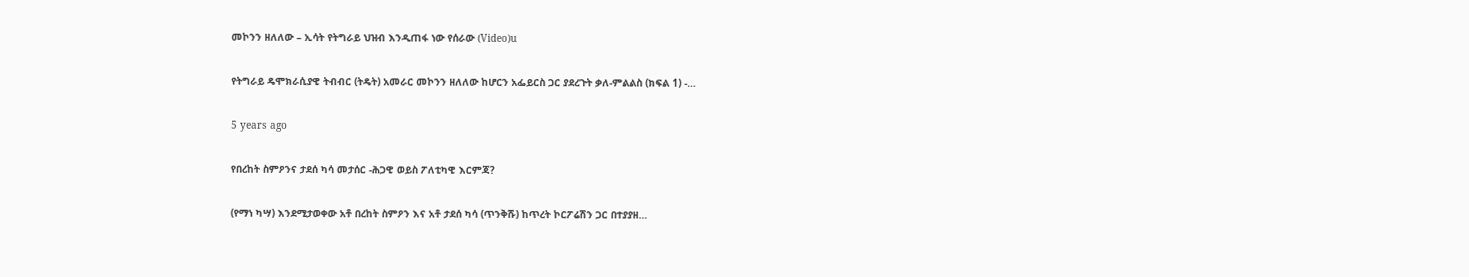መኮንን ዘለለው – ኢሳት የትግራይ ህዝብ እንዲጠፋ ነው የሰራው (Video)u

የትግራይ ዴሞክራሲያዊ ትብብር (ትዴት) አመራር መኮንን ዘለለው ከሆርን አፌይርስ ጋር ያደረጉት ቃለ-ምልልስ (ክፍል 1) -…

5 years ago

የበረከት ስምዖንና ታደሰ ካሳ መታሰር -ሕጋዊ ወይስ ፖለቲካዊ እርምጃ?

(የማነ ካሣ) እንደሚታወቀው አቶ በረከት ስምዖን እና አቶ ታደሰ ካሳ (ጥንቅሹ) ከጥረት ኮርፖሬሽን ጋር በተያያዘ…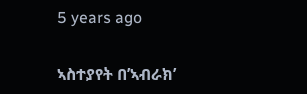5 years ago

ኣስተያየት በ’ኣብራክ’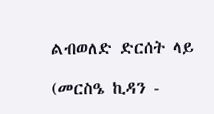ልብወለድ ድርሰት ላይ

(መርስዔ ኪዳን -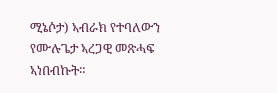ሚኔሶታ) ኣብራክ የተባለውን የሙሉጌታ ኣረጋዊ መጽሓፍ ኣነበብኩት።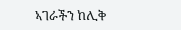ኣገራችን ከሊቅ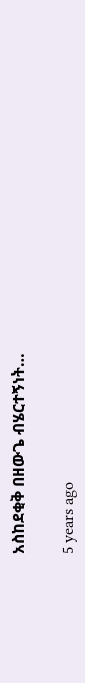አስከደቂቅ በዘውጌ ብሄርተኝነት…

5 years ago